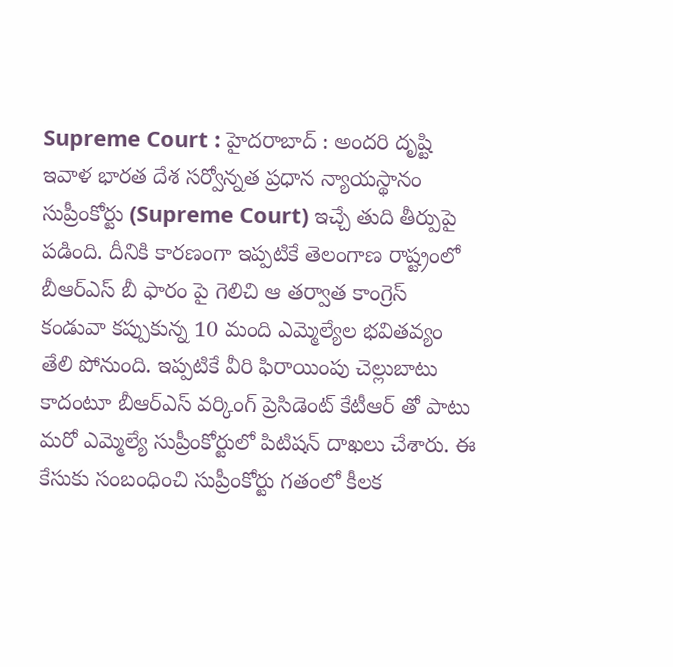Supreme Court : హైదరాబాద్ : అందరి దృష్టి ఇవాళ భారత దేశ సర్వోన్నత ప్రధాన న్యాయస్థానం సుప్రీంకోర్టు (Supreme Court) ఇచ్చే తుది తీర్పుపై పడింది. దీనికి కారణంగా ఇప్పటికే తెలంగాణ రాష్ట్రంలో బీఆర్ఎస్ బీ ఫారం పై గెలిచి ఆ తర్వాత కాంగ్రెస్ కండువా కప్పుకున్న 10 మంది ఎమ్మెల్యేల భవితవ్యం తేలి పోనుంది. ఇప్పటికే వీరి ఫిరాయింపు చెల్లుబాటు కాదంటూ బీఆర్ఎస్ వర్కింగ్ ప్రెసిడెంట్ కేటీఆర్ తో పాటు మరో ఎమ్మెల్యే సుప్రీంకోర్టులో పిటిషన్ దాఖలు చేశారు. ఈ కేసుకు సంబంధించి సుప్రీంకోర్టు గతంలో కీలక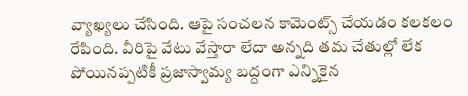వ్యాఖ్యలు చేసింది. ఆపై సంచలన కామెంట్స్ చేయడం కలకలం రేపింది. వీరిపై వేటు వేస్తారా లేదా అన్నది తమ చేతుల్లో లేక పోయినప్పటికీ ప్రజాస్వామ్య బద్దంగా ఎన్నికైన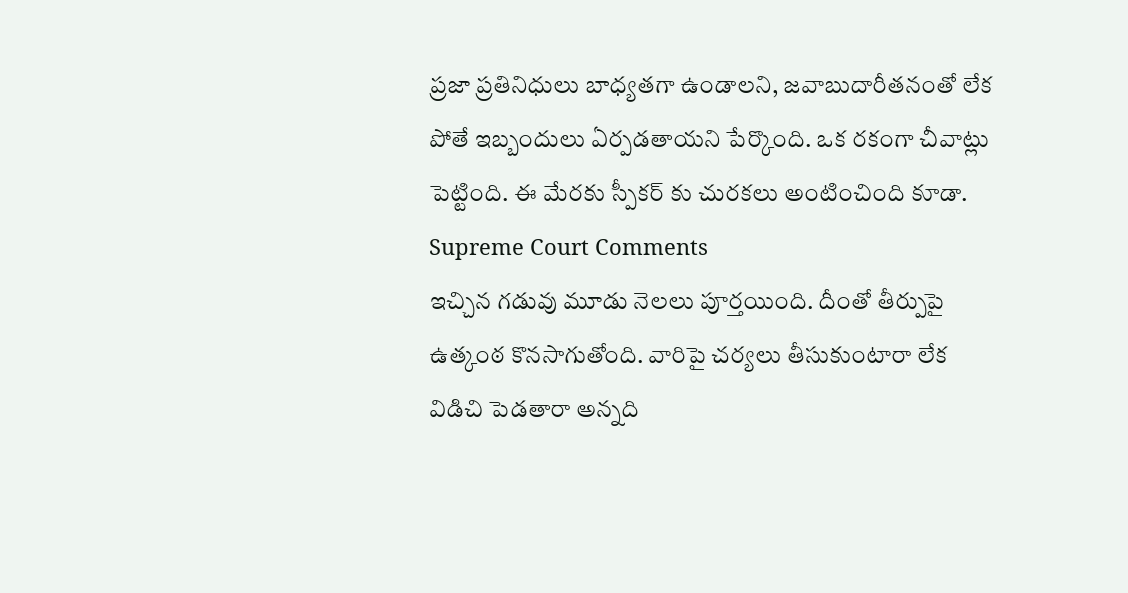ప్రజా ప్రతినిధులు బాధ్యతగా ఉండాలని, జవాబుదారీతనంతో లేక పోతే ఇబ్బందులు ఏర్పడతాయని పేర్కొంది. ఒక రకంగా చీవాట్లు పెట్టింది. ఈ మేరకు స్పీకర్ కు చురకలు అంటించింది కూడా.
Supreme Court Comments
ఇచ్చిన గడువు మూడు నెలలు పూర్తయింది. దీంతో తీర్పుపై ఉత్కంఠ కొనసాగుతోంది. వారిపై చర్యలు తీసుకుంటారా లేక విడిచి పెడతారా అన్నది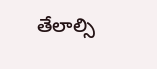తేలాల్సి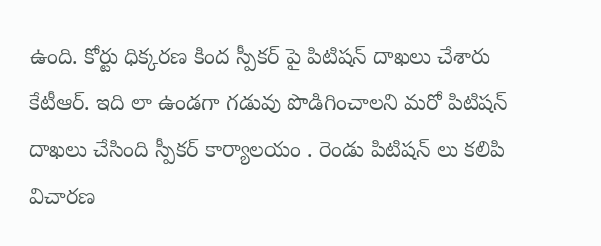ఉంది. కోర్టు ధిక్కరణ కింద స్పీకర్ పై పిటిషన్ దాఖలు చేశారు కేటీఆర్. ఇది లా ఉండగా గడువు పొడిగించాలని మరో పిటిషన్ దాఖలు చేసింది స్పీకర్ కార్యాలయం . రెండు పిటిషన్ లు కలిపి విచారణ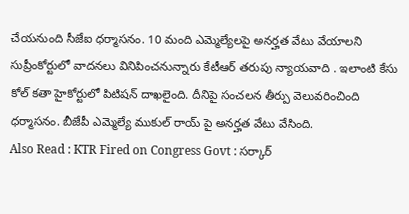చేయనుంది సీజేఐ ధర్మాసనం. 10 మంది ఎమ్మెల్యేలపై అనర్హత వేటు వేయాలని సుప్రీంకోర్టులో వాదనలు వినిపించనున్నారు కేటీఆర్ తరుపు న్యాయవాది . ఇలాంటి కేసు కోల్ కతా హైకోర్టులో పిటిషన్ దాఖలైంది. దీనిపై సంచలన తీర్పు వెలువరించింది ధర్మాసనం. బీజేపీ ఎమ్మెల్యే ముకుల్ రాయ్ పై అనర్హత వేటు వేసింది.
Also Read : KTR Fired on Congress Govt : సర్కార్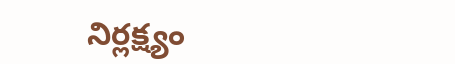నిర్లక్ష్యం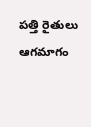పత్తి రైతులు ఆగమాగం